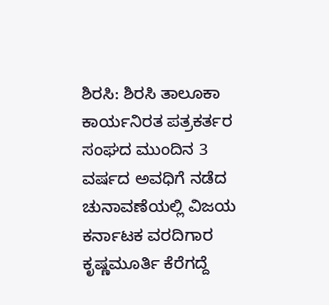ಶಿರಸಿ: ಶಿರಸಿ ತಾಲೂಕಾ ಕಾರ್ಯನಿರತ ಪತ್ರಕರ್ತರ ಸಂಘದ ಮುಂದಿನ 3 ವರ್ಷದ ಅವಧಿಗೆ ನಡೆದ ಚುನಾವಣೆಯಲ್ಲಿ ವಿಜಯ ಕರ್ನಾಟಕ ವರದಿಗಾರ ಕೃಷ್ಣಮೂರ್ತಿ ಕೆರೆಗದ್ದೆ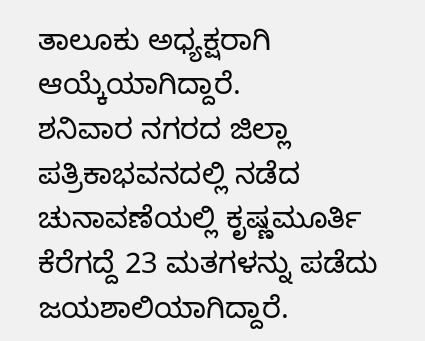ತಾಲೂಕು ಅಧ್ಯಕ್ಷರಾಗಿ ಆಯ್ಕೆಯಾಗಿದ್ದಾರೆ.
ಶನಿವಾರ ನಗರದ ಜಿಲ್ಲಾ ಪತ್ರಿಕಾಭವನದಲ್ಲಿ ನಡೆದ ಚುನಾವಣೆಯಲ್ಲಿ ಕೃಷ್ಣಮೂರ್ತಿ ಕೆರೆಗದ್ದೆ 23 ಮತಗಳನ್ನು ಪಡೆದು ಜಯಶಾಲಿಯಾಗಿದ್ದಾರೆ.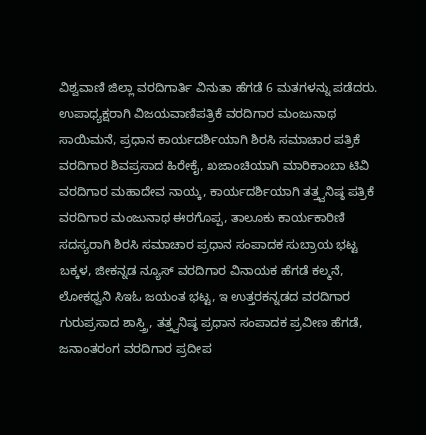ವಿಶ್ವವಾಣಿ ಜಿಲ್ಲಾ ವರದಿಗಾರ್ತಿ ವಿನುತಾ ಹೆಗಡೆ 6 ಮತಗಳನ್ನು ಪಡೆದರು.
ಉಪಾಧ್ಯಕ್ಷರಾಗಿ ವಿಜಯವಾಣಿಪತ್ರಿಕೆ ವರದಿಗಾರ ಮಂಜುನಾಥ ಸಾಯಿಮನೆ, ಪ್ರಧಾನ ಕಾರ್ಯದರ್ಶಿಯಾಗಿ ಶಿರಸಿ ಸಮಾಚಾರ ಪತ್ರಿಕೆ ವರದಿಗಾರ ಶಿವಪ್ರಸಾದ ಹಿರೇಕೈ, ಖಜಾಂಚಿಯಾಗಿ ಮಾರಿಕಾಂಬಾ ಟಿವಿ ವರದಿಗಾರ ಮಹಾದೇವ ನಾಯ್ಕ, ಕಾರ್ಯದರ್ಶಿಯಾಗಿ ತತ್ತ್ವನಿಷ್ಠ ಪತ್ರಿಕೆ ವರದಿಗಾರ ಮಂಜುನಾಥ ಈರಗೊಪ್ಪ, ತಾಲೂಕು ಕಾರ್ಯಕಾರಿಣಿ ಸದಸ್ಯರಾಗಿ ಶಿರಸಿ ಸಮಾಚಾರ ಪ್ರಧಾನ ಸಂಪಾದಕ ಸುಬ್ರಾಯ ಭಟ್ಟ ಬಕ್ಕಳ, ಜೀಕನ್ನಡ ನ್ಯೂಸ್ ವರದಿಗಾರ ವಿನಾಯಕ ಹೆಗಡೆ ಕಲ್ಮನೆ, ಲೋಕಧ್ವನಿ ಸಿಇಓ ಜಯಂತ ಭಟ್ಟ, ಇ ಉತ್ತರಕನ್ನಡದ ವರದಿಗಾರ ಗುರುಪ್ರಸಾದ ಶಾಸ್ತ್ರಿ, ತತ್ತ್ವನಿಷ್ಠ ಪ್ರಧಾನ ಸಂಪಾದಕ ಪ್ರವೀಣ ಹೆಗಡೆ, ಜನಾಂತರಂಗ ವರದಿಗಾರ ಪ್ರದೀಪ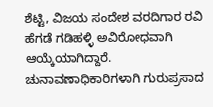ಶೆಟ್ಟಿ, ವಿಜಯ ಸಂದೇಶ ವರದಿಗಾರ ರವಿ ಹೆಗಡೆ ಗಡಿಹಳ್ಳಿ ಅವಿರೋಧವಾಗಿ ಆಯ್ಕೆಯಾಗಿದ್ದಾರೆ.
ಚುನಾವಣಾಧಿಕಾರಿಗಳಾಗಿ ಗುರುಪ್ರಸಾದ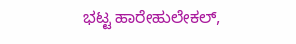ಭಟ್ಟ ಹಾರೇಹುಲೇಕಲ್,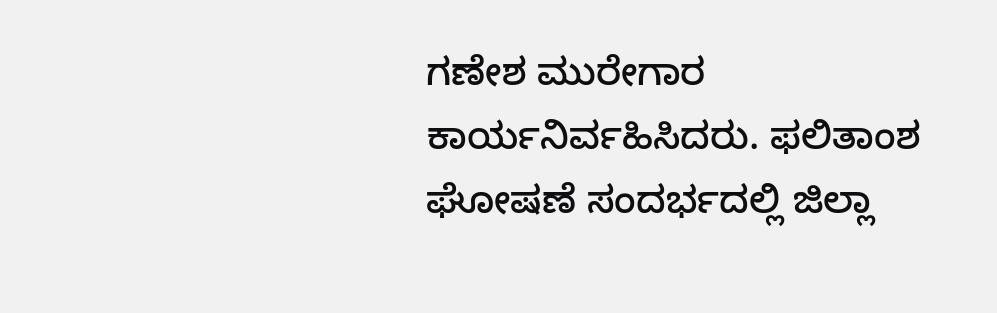ಗಣೇಶ ಮುರೇಗಾರ ಕಾರ್ಯನಿರ್ವಹಿಸಿದರು. ಫಲಿತಾಂಶ ಘೋಷಣೆ ಸಂದರ್ಭದಲ್ಲಿ ಜಿಲ್ಲಾ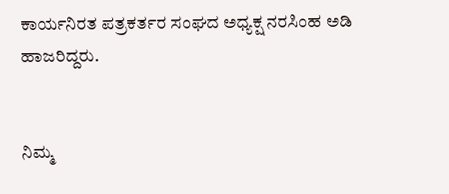ಕಾರ್ಯನಿರತ ಪತ್ರಕರ್ತರ ಸಂಘದ ಅಧ್ಯಕ್ಷ ನರಸಿಂಹ ಅಡಿ ಹಾಜರಿದ್ದರು.


ನಿಮ್ಮ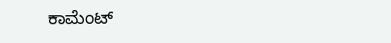ಕಾಮೆಂಟ್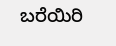ಬರೆಯಿರಿ